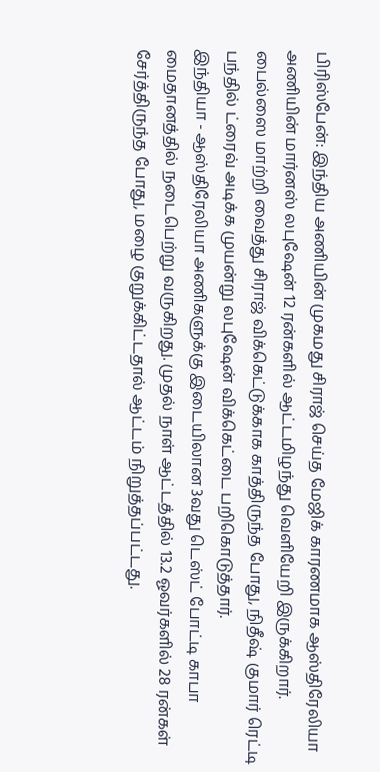பிரிஸ்பேன்: இந்திய அணியின் முகமது சிராஜ் செய்த மேஜிக் காரணமாக ஆஸ்திரேலியா அணியின் மார்னஸ் லபுஷேன் 12 ரன்களில் ஆட்டமிழந்து வெளியேறி இருக்கிறார். பைல்ஸை மாற்றி வைத்து சிராஜ் விக்கெட்டுக்காக காத்திருந்த போது, நிதீஷ் குமார் ரெட்டி பந்தில் ட்ரைவ் அடிக்க முயன்று லபுஷேன் விக்கெட்டை பறிகொடுத்தார்.
இந்தியா - ஆஸ்திரேலியா அணிகளுக்கு இடையிலான 3வது டெஸ்ட் போட்டி காபா மைதானத்தில் நடைபெற்று வருகிறது. முதல் நாள் ஆட்டத்தில் 13.2 ஓவர்களில் 28 ரன்கள் சேர்த்திருந்த போது, மழை குறுக்கிட்டதால் ஆட்டம் நிறுத்தப்பட்டது.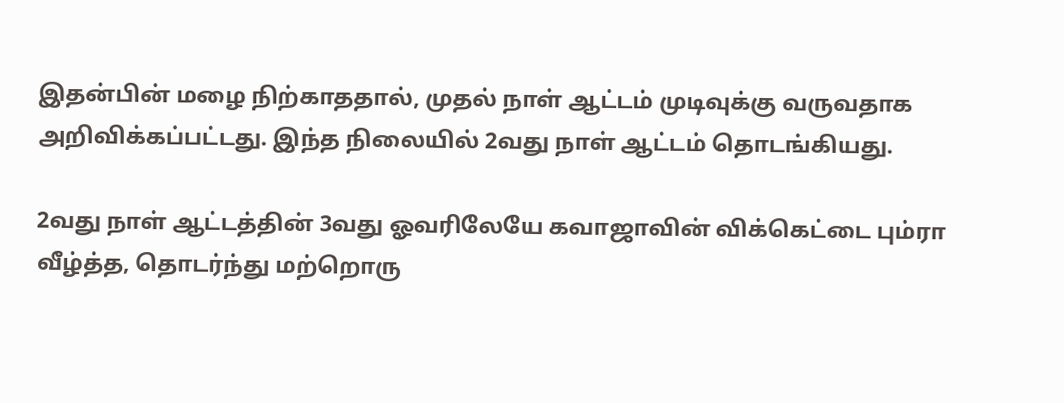இதன்பின் மழை நிற்காததால், முதல் நாள் ஆட்டம் முடிவுக்கு வருவதாக அறிவிக்கப்பட்டது. இந்த நிலையில் 2வது நாள் ஆட்டம் தொடங்கியது.

2வது நாள் ஆட்டத்தின் 3வது ஓவரிலேயே கவாஜாவின் விக்கெட்டை பும்ரா வீழ்த்த, தொடர்ந்து மற்றொரு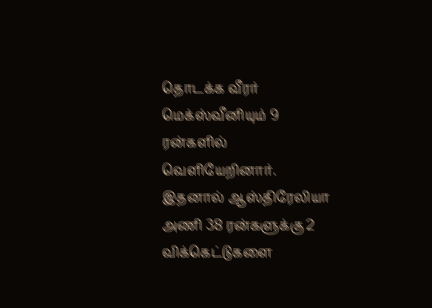தொடக்க வீரர் மெக்ஸ்வீனியும் 9 ரன்களில் வெளியேறினார். இதனால் ஆஸ்திரேலியா அணி 38 ரன்களுக்கு 2 விக்கெட்டுகளை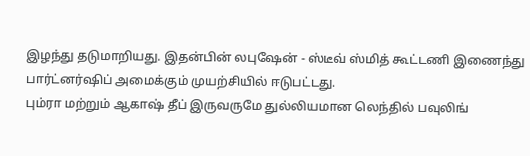இழந்து தடுமாறியது. இதன்பின் லபுஷேன் - ஸ்டீவ் ஸ்மித் கூட்டணி இணைந்து பார்ட்னர்ஷிப் அமைக்கும் முயற்சியில் ஈடுபட்டது.
பும்ரா மற்றும் ஆகாஷ் தீப் இருவருமே துல்லியமான லெந்தில் பவுலிங்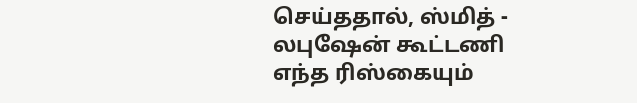செய்ததால், ஸ்மித் - லபுஷேன் கூட்டணி எந்த ரிஸ்கையும்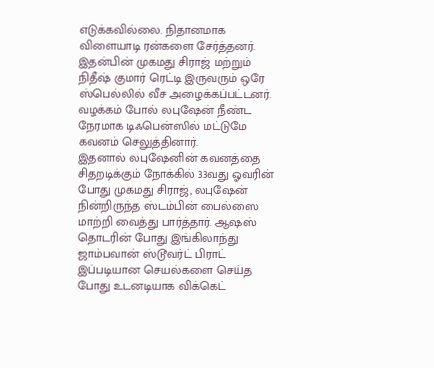எடுக்கவில்லை. நிதானமாக விளையாடி ரன்களை சேர்த்தனர். இதன்பின் முகமது சிராஜ் மற்றும் நிதீஷ் குமார் ரெட்டி இருவரும் ஒரே ஸ்பெல்லில் வீச அழைக்கப்பட்டனர். வழக்கம் போல் லபுஷேன் நீண்ட நேரமாக டிஃபென்ஸில் மட்டுமே கவனம் செலுத்தினார்.
இதனால் லபுஷேனின் கவனத்தை சிதறடிக்கும் நோக்கில் 33வது ஓவரின் போது முகமது சிராஜ், லபுஷேன் நின்றிருந்த ஸ்டம்பின் பைல்ஸை மாற்றி வைத்து பார்த்தார். ஆஷஸ் தொடரின் போது இங்கிலாந்து ஜாம்பவான் ஸ்டூவர்ட் பிராட் இப்படியான செயல்களை செய்த போது உடனடியாக விக்கெட்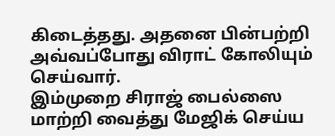கிடைத்தது. அதனை பின்பற்றி அவ்வப்போது விராட் கோலியும் செய்வார்.
இம்முறை சிராஜ் பைல்ஸை மாற்றி வைத்து மேஜிக் செய்ய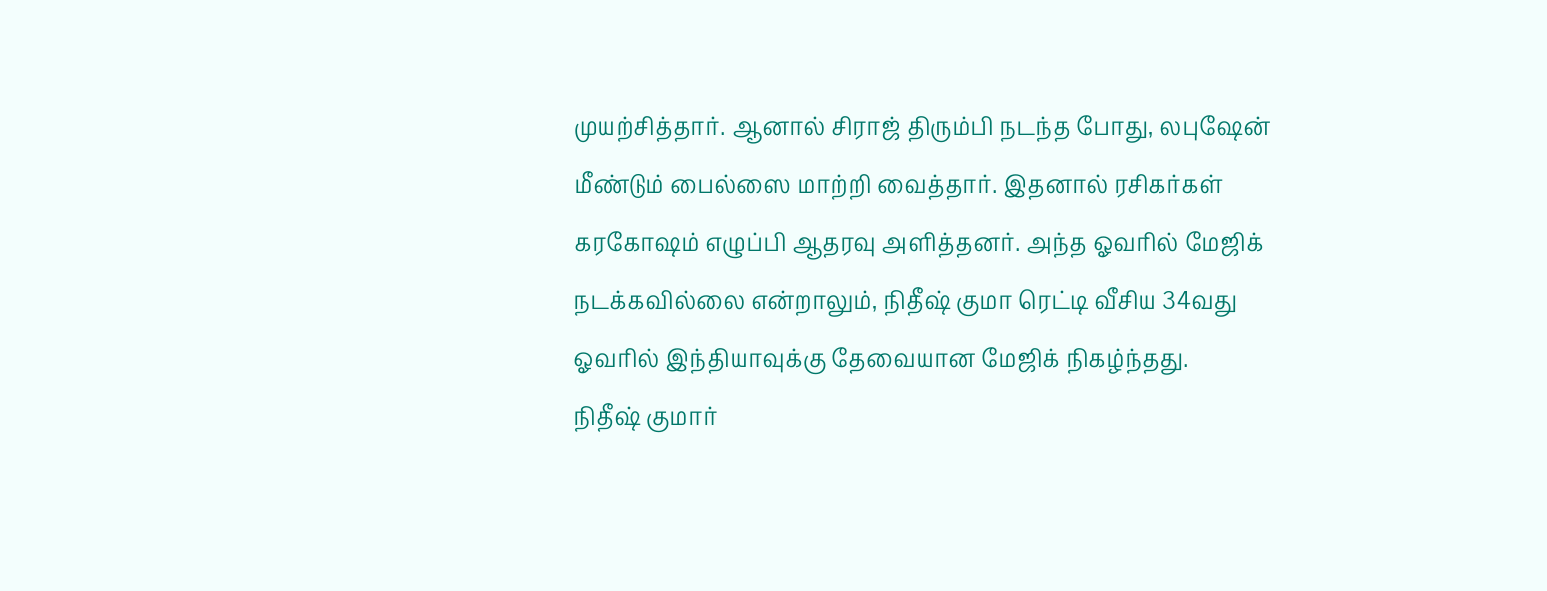முயற்சித்தார். ஆனால் சிராஜ் திரும்பி நடந்த போது, லபுஷேன் மீண்டும் பைல்ஸை மாற்றி வைத்தார். இதனால் ரசிகர்கள் கரகோஷம் எழுப்பி ஆதரவு அளித்தனர். அந்த ஓவரில் மேஜிக் நடக்கவில்லை என்றாலும், நிதீஷ் குமா ரெட்டி வீசிய 34வது ஓவரில் இந்தியாவுக்கு தேவையான மேஜிக் நிகழ்ந்தது.
நிதீஷ் குமார்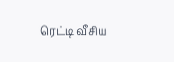ரெட்டி வீசிய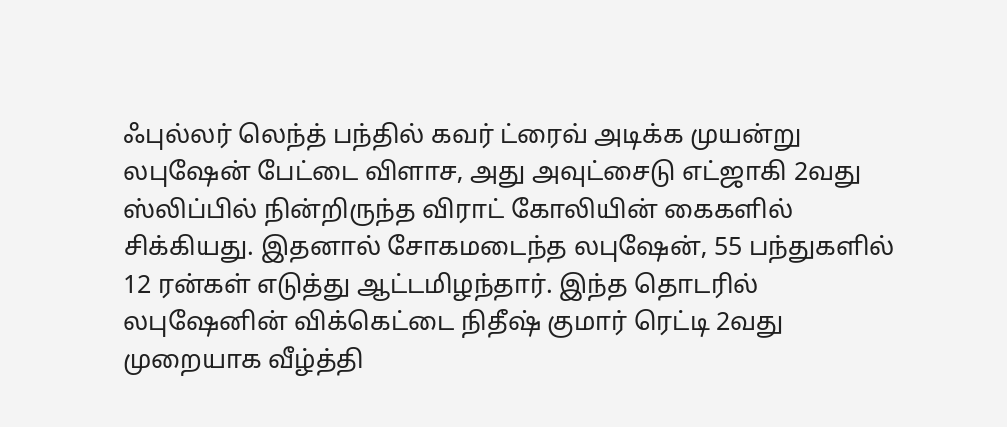ஃபுல்லர் லெந்த் பந்தில் கவர் ட்ரைவ் அடிக்க முயன்று லபுஷேன் பேட்டை விளாச, அது அவுட்சைடு எட்ஜாகி 2வது ஸ்லிப்பில் நின்றிருந்த விராட் கோலியின் கைகளில் சிக்கியது. இதனால் சோகமடைந்த லபுஷேன், 55 பந்துகளில் 12 ரன்கள் எடுத்து ஆட்டமிழந்தார். இந்த தொடரில் லபுஷேனின் விக்கெட்டை நிதீஷ் குமார் ரெட்டி 2வது முறையாக வீழ்த்தி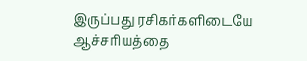இருப்பது ரசிகர்களிடையே ஆச்சரியத்தை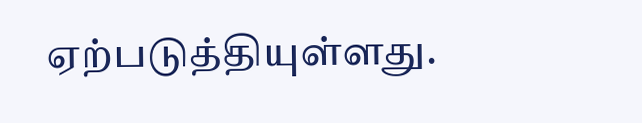ஏற்படுத்தியுள்ளது.